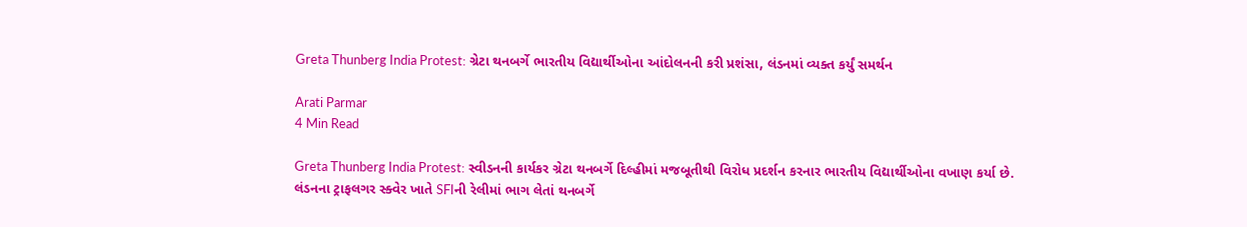Greta Thunberg India Protest: ગ્રેટા થનબર્ગે ભારતીય વિદ્યાર્થીઓના આંદોલનની કરી પ્રશંસા, લંડનમાં વ્યક્ત કર્યું સમર્થન

Arati Parmar
4 Min Read

Greta Thunberg India Protest: સ્વીડનની કાર્યકર ગ્રેટા થનબર્ગે દિલ્હીમાં મજબૂતીથી વિરોધ પ્રદર્શન કરનાર ભારતીય વિદ્યાર્થીઓના વખાણ કર્યા છે. લંડનના ટ્રાફલગર સ્ક્વેર ખાતે SFIની રેલીમાં ભાગ લેતાં થનબર્ગે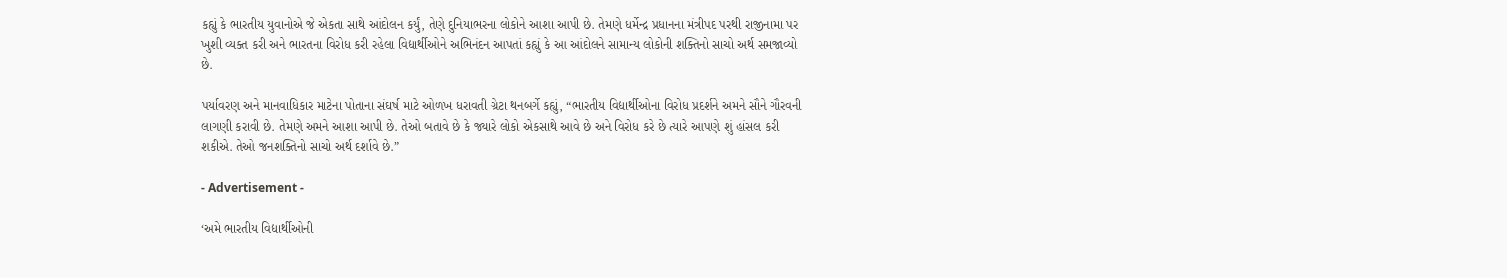કહ્યું કે ભારતીય યુવાનોએ જે એકતા સાથે આંદોલન કર્યું, તેણે દુનિયાભરના લોકોને આશા આપી છે. તેમણે ધર્મેન્દ્ર પ્રધાનના મંત્રીપદ પરથી રાજીનામા પર ખુશી વ્યક્ત કરી અને ભારતના વિરોધ કરી રહેલા વિદ્યાર્થીઓને અભિનંદન આપતાં કહ્યું કે આ આંદોલને સામાન્ય લોકોની શક્તિનો સાચો અર્થ સમજાવ્યો છે.

પર્યાવરણ અને માનવાધિકાર માટેના પોતાના સંઘર્ષ માટે ઓળખ ધરાવતી ગ્રેટા થનબર્ગે કહ્યું, “ભારતીય વિદ્યાર્થીઓના વિરોધ પ્રદર્શને અમને સૌને ગૌરવની લાગણી કરાવી છે. તેમણે અમને આશા આપી છે. તેઓ બતાવે છે કે જ્યારે લોકો એકસાથે આવે છે અને વિરોધ કરે છે ત્યારે આપણે શું હાંસલ કરી શકીએ. તેઓ જનશક્તિનો સાચો અર્થ દર્શાવે છે.”

- Advertisement -

‘અમે ભારતીય વિદ્યાર્થીઓની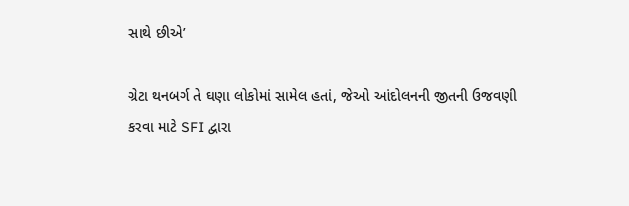સાથે છીએ’

ગ્રેટા થનબર્ગ તે ઘણા લોકોમાં સામેલ હતાં, જેઓ આંદોલનની જીતની ઉજવણી કરવા માટે SFI દ્વારા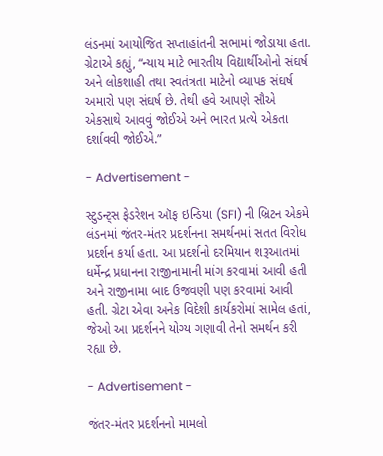લંડનમાં આયોજિત સપ્તાહાંતની સભામાં જોડાયા હતા. ગ્રેટાએ કહ્યું, “ન્યાય માટે ભારતીય વિદ્યાર્થીઓનો સંઘર્ષ અને લોકશાહી તથા સ્વતંત્રતા માટેનો વ્યાપક સંઘર્ષ અમારો પણ સંઘર્ષ છે. તેથી હવે આપણે સૌએ એકસાથે આવવું જોઈએ અને ભારત પ્રત્યે એકતા દર્શાવવી જોઈએ.”

- Advertisement -

સ્ટુડન્ટ્સ ફેડરેશન ઑફ ઇન્ડિયા (SFI) ની બ્રિટન એકમે લંડનમાં જંતર-મંતર પ્રદર્શનના સમર્થનમાં સતત વિરોધ પ્રદર્શન કર્યા હતા. આ પ્રદર્શનો દરમિયાન શરૂઆતમાં ધર્મેન્દ્ર પ્રધાનના રાજીનામાની માંગ કરવામાં આવી હતી અને રાજીનામા બાદ ઉજવણી પણ કરવામાં આવી હતી. ગ્રેટા એવા અનેક વિદેશી કાર્યકરોમાં સામેલ હતાં, જેઓ આ પ્રદર્શનને યોગ્ય ગણાવી તેનો સમર્થન કરી રહ્યા છે.

- Advertisement -

જંતર-મંતર પ્રદર્શનનો મામલો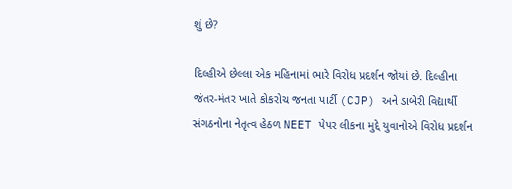શું છે?

દિલ્હીએ છેલ્લા એક મહિનામાં ભારે વિરોધ પ્રદર્શન જોયાં છે. દિલ્હીના જંતર-મંતર ખાતે કોકરોચ જનતા પાર્ટી (CJP) અને ડાબેરી વિદ્યાર્થી સંગઠનોના નેતૃત્વ હેઠળ NEET પેપર લીકના મુદ્દે યુવાનોએ વિરોધ પ્રદર્શન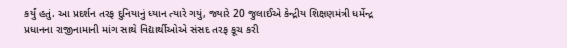કર્યું હતું. આ પ્રદર્શન તરફ દુનિયાનું ધ્યાન ત્યારે ગયું, જ્યારે 20 જુલાઈએ કેન્દ્રીય શિક્ષણમંત્રી ધર્મેન્દ્ર પ્રધાનના રાજીનામાની માંગ સાથે વિદ્યાર્થીઓએ સંસદ તરફ કૂચ કરી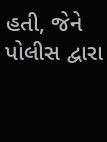હતી, જેને પોલીસ દ્વારા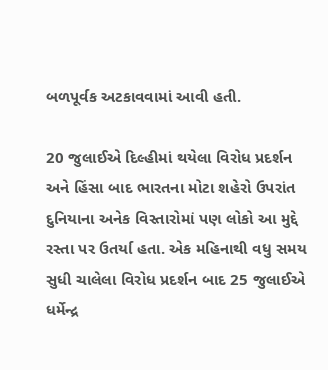બળપૂર્વક અટકાવવામાં આવી હતી.

20 જુલાઈએ દિલ્હીમાં થયેલા વિરોધ પ્રદર્શન અને હિંસા બાદ ભારતના મોટા શહેરો ઉપરાંત દુનિયાના અનેક વિસ્તારોમાં પણ લોકો આ મુદ્દે રસ્તા પર ઉતર્યા હતા. એક મહિનાથી વધુ સમય સુધી ચાલેલા વિરોધ પ્રદર્શન બાદ 25 જુલાઈએ ધર્મેન્દ્ર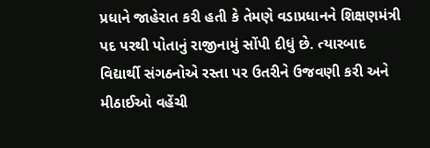પ્રધાને જાહેરાત કરી હતી કે તેમણે વડાપ્રધાનને શિક્ષણમંત્રી પદ પરથી પોતાનું રાજીનામું સોંપી દીધું છે. ત્યારબાદ વિદ્યાર્થી સંગઠનોએ રસ્તા પર ઉતરીને ઉજવણી કરી અને મીઠાઈઓ વહેંચી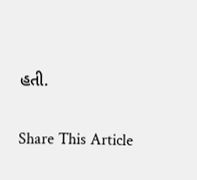હતી.

Share This Article